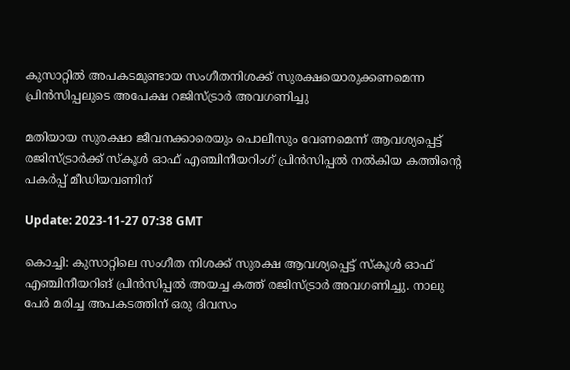കുസാറ്റിൽ അപകടമുണ്ടായ സംഗീതനിശക്ക് സുരക്ഷയൊരുക്കണമെന്ന പ്രിൻസിപ്പലുടെ അപേക്ഷ റജിസ്ട്രാർ അവഗണിച്ചു

മതിയായ സുരക്ഷാ ജീവനക്കാരെയും പൊലീസും വേണമെന്ന് ആവശ്യപ്പെട്ട് രജിസ്ട്രാർക്ക് സ്കൂള്‍ ഓഫ് എഞ്ചിനീയറിംഗ് പ്രിന്‍സിപ്പല്‍ നൽകിയ കത്തിന്റെ പകർപ്പ് മീഡിയവണിന്

Update: 2023-11-27 07:38 GMT

കൊച്ചി: കുസാറ്റിലെ സംഗീത നിശക്ക് സുരക്ഷ ആവശ്യപ്പെട്ട് സ്കൂള്‍ ഓഫ് എഞ്ചിനീയറിങ് പ്രിന്‍സിപ്പല്‍ അയച്ച കത്ത് രജിസ്ട്രാർ അവഗണിച്ചു. നാലു പേർ മരിച്ച അപകടത്തിന് ഒരു ദിവസം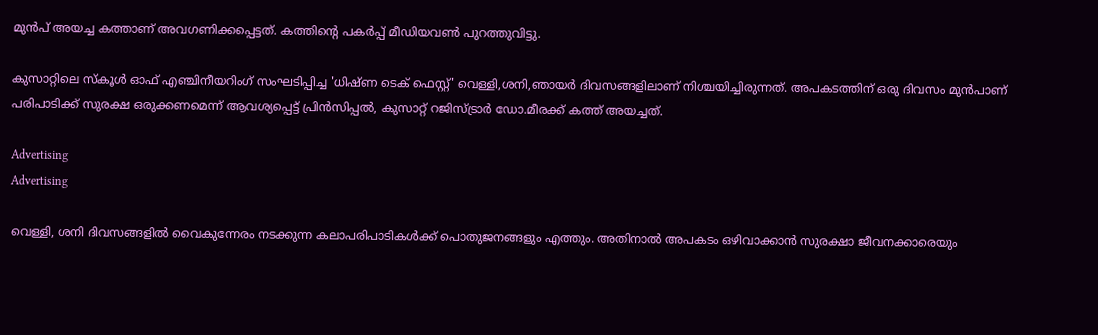മുന്‍പ് അയച്ച കത്താണ് അവഗണിക്കപ്പെട്ടത്. കത്തിന്റെ പകർപ്പ് മീഡിയവൺ പുറത്തുവിട്ടു.

കുസാറ്റിലെ സ്കൂള്‍ ഓഫ് എഞ്ചിനീയറിംഗ് സംഘടിപ്പിച്ച 'ധിഷ്ണ ടെക് ഫെസ്റ്റ്' വെള്ളി,ശനി,ഞായർ ദിവസങ്ങളിലാണ് നിശ്ചയിച്ചിരുന്നത്. അപകടത്തിന് ഒരു ദിവസം മുന്‍പാണ് പരിപാടിക്ക് സുരക്ഷ ഒരുക്കണമെന്ന് ആവശ്യപ്പെട്ട് പ്രിന്‍സിപ്പല്‍, കുസാറ്റ് റജിസ്ട്രാർ ഡോ.മീരക്ക് കത്ത് അയച്ചത്.

Advertising
Advertising

വെള്ളി, ശനി ദിവസങ്ങളില്‍ വൈകുന്നേരം നടക്കുന്ന കലാപരിപാടികള്‍ക്ക് പൊതുജനങ്ങളും എത്തും. അതിനാല്‍ അപകടം ഒഴിവാക്കാന്‍ സുരക്ഷാ ജീവനക്കാരെയും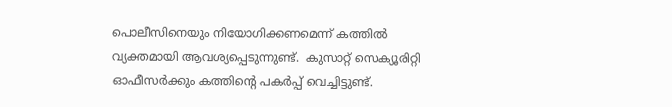പൊലീസിനെയും നിയോഗിക്കണമെന്ന് കത്തില്‍ വ്യക്തമായി ആവശ്യപ്പെടുന്നുണ്ട്.  കുസാറ്റ് സെക്യൂരിറ്റി ഓഫീസർക്കും കത്തിന്റെ പകർപ്പ് വെച്ചിട്ടുണ്ട്.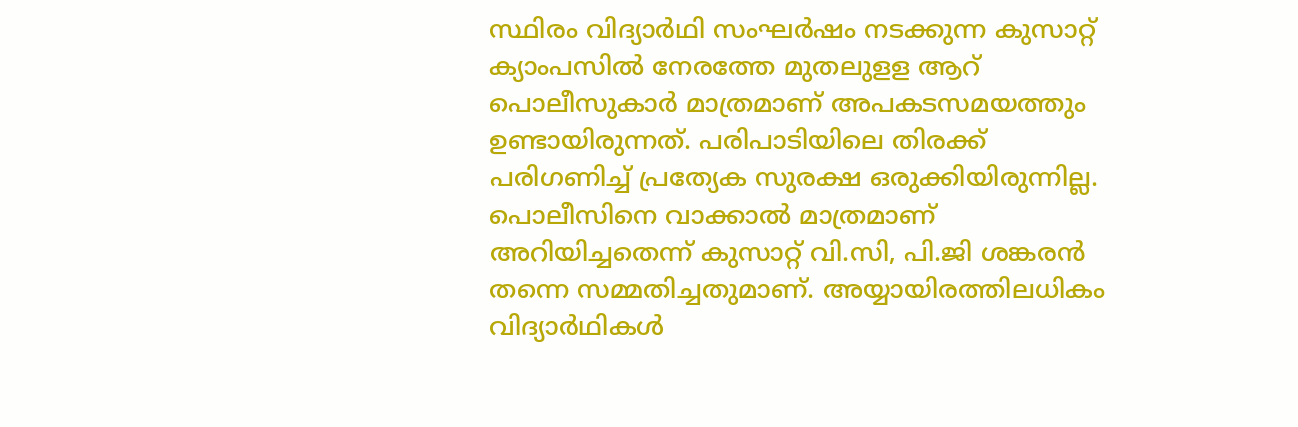സ്ഥിരം വിദ്യാർഥി സംഘർഷം നടക്കുന്ന കുസാറ്റ് ക്യാംപസില്‍ നേരത്തേ മുതലുളള ആറ് പൊലീസുകാർ മാത്രമാണ് അപകടസമയത്തും ഉണ്ടായിരുന്നത്. പരിപാടിയിലെ തിരക്ക് പരിഗണിച്ച് പ്രത്യേക സുരക്ഷ ഒരുക്കിയിരുന്നില്ല. പൊലീസിനെ വാക്കാല്‍ മാത്രമാണ് അറിയിച്ചതെന്ന് കുസാറ്റ് വി.സി, പി.ജി ശങ്കരന്‍ തന്നെ സമ്മതിച്ചതുമാണ്. അയ്യായിരത്തിലധികം വിദ്യാർഥികള്‍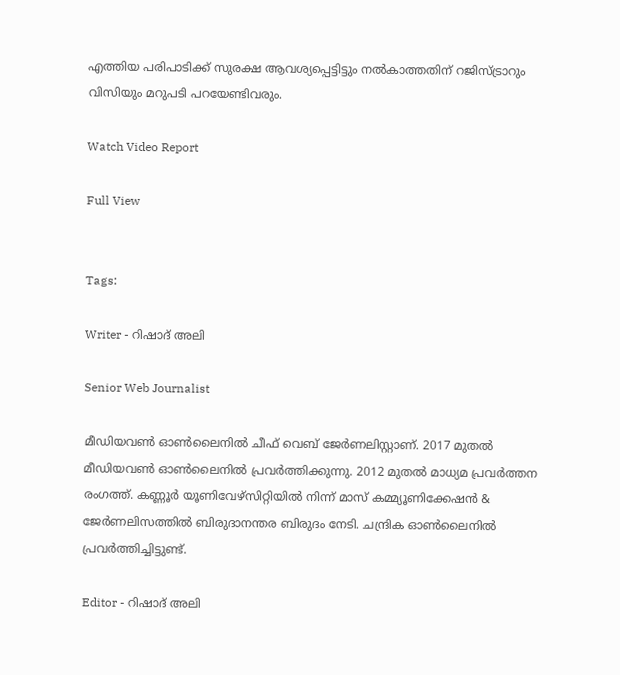എത്തിയ പരിപാടിക്ക് സുരക്ഷ ആവശ്യപ്പെട്ടിട്ടും നല്‍കാത്തതിന് റജിസ്ട്രാറും വിസിയും മറുപടി പറയേണ്ടിവരും.

Watch Video Report

Full View


Tags:

Writer - റിഷാദ് അലി

Senior Web Journalist

മീഡിയവൺ ഓൺലൈനിൽ ചീഫ് വെബ് ജേർണലിസ്റ്റാണ്. 2017 മുതൽ മീഡിയവൺ ഓൺലൈനിൽ പ്രവർത്തിക്കുന്നു. 2012 മുതൽ മാധ്യമ പ്രവർത്തന രംഗത്ത്. കണ്ണൂര്‍ യൂണിവേഴ്‌സിറ്റിയിൽ നിന്ന് മാസ് കമ്മ്യൂണിക്കേഷന്‍ & ജേര്‍ണലിസത്തില്‍ ബിരുദാനന്തര ബിരുദം നേടി. ചന്ദ്രിക ഓണ്‍ലൈനില്‍ പ്രവര്‍ത്തിച്ചിട്ടുണ്ട്.

Editor - റിഷാദ് അലി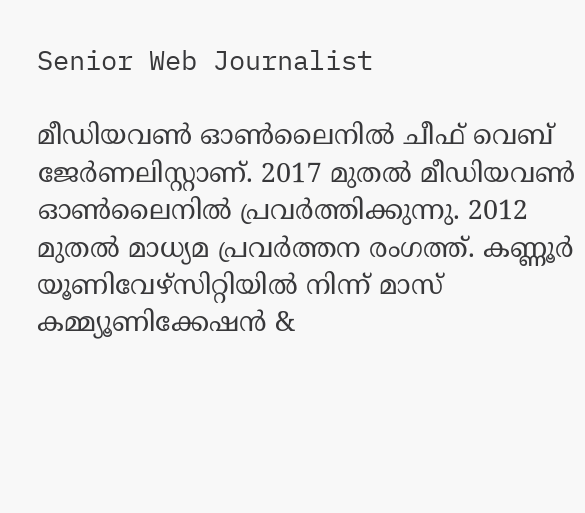Senior Web Journalist

മീഡിയവൺ ഓൺലൈനിൽ ചീഫ് വെബ് ജേർണലിസ്റ്റാണ്. 2017 മുതൽ മീഡിയവൺ ഓൺലൈനിൽ പ്രവർത്തിക്കുന്നു. 2012 മുതൽ മാധ്യമ പ്രവർത്തന രംഗത്ത്. കണ്ണൂര്‍ യൂണിവേഴ്‌സിറ്റിയിൽ നിന്ന് മാസ് കമ്മ്യൂണിക്കേഷന്‍ &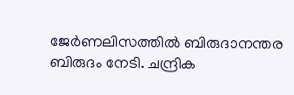ജേര്‍ണലിസത്തില്‍ ബിരുദാനന്തര ബിരുദം നേടി. ചന്ദ്രിക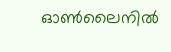ഓണ്‍ലൈനില്‍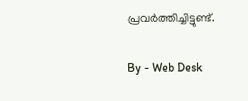പ്രവര്‍ത്തിച്ചിട്ടുണ്ട്.

By - Web Desk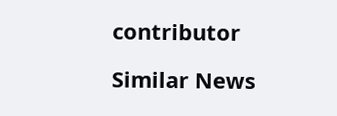contributor

Similar News